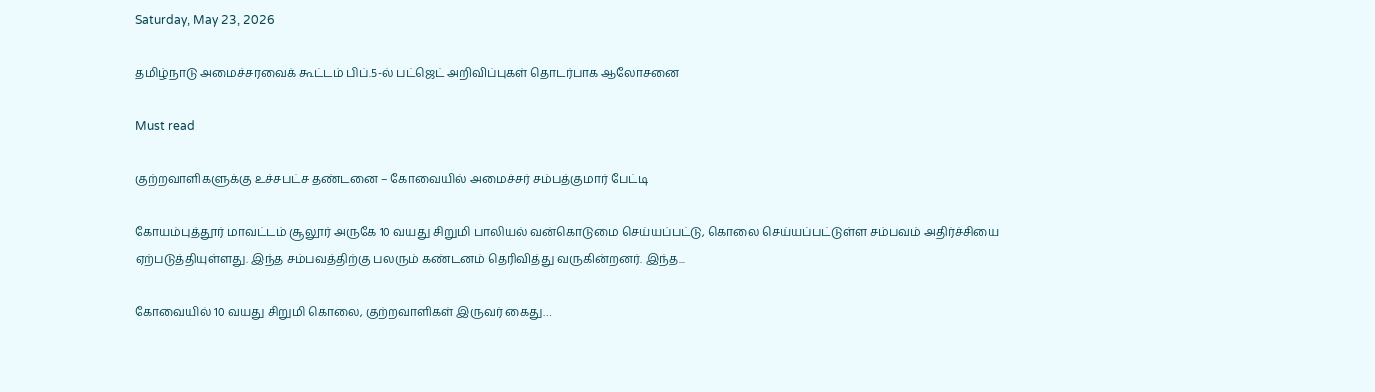Saturday, May 23, 2026

தமிழ்நாடு அமைச்சரவைக் கூட்டம் பிப்.5-ல் பட்ஜெட் அறிவிப்புகள் தொடர்பாக ஆலோசனை

Must read

குற்றவாளிகளுக்கு உச்சபட்ச தண்டனை – கோவையில் அமைச்சர் சம்பத்குமார் பேட்டி

கோயம்புத்தூர் மாவட்டம் சூலூர் அருகே 10 வயது சிறுமி பாலியல் வன்கொடுமை செய்யப்பட்டு, கொலை செய்யப்பட்டுள்ள சம்பவம் அதிர்ச்சியை ஏற்படுத்தியுள்ளது. இந்த சம்பவத்திற்கு பலரும் கண்டனம் தெரிவித்து வருகின்றனர். இந்த...

கோவையில் 10 வயது சிறுமி கொலை, குற்றவாளிகள் இருவர் கைது…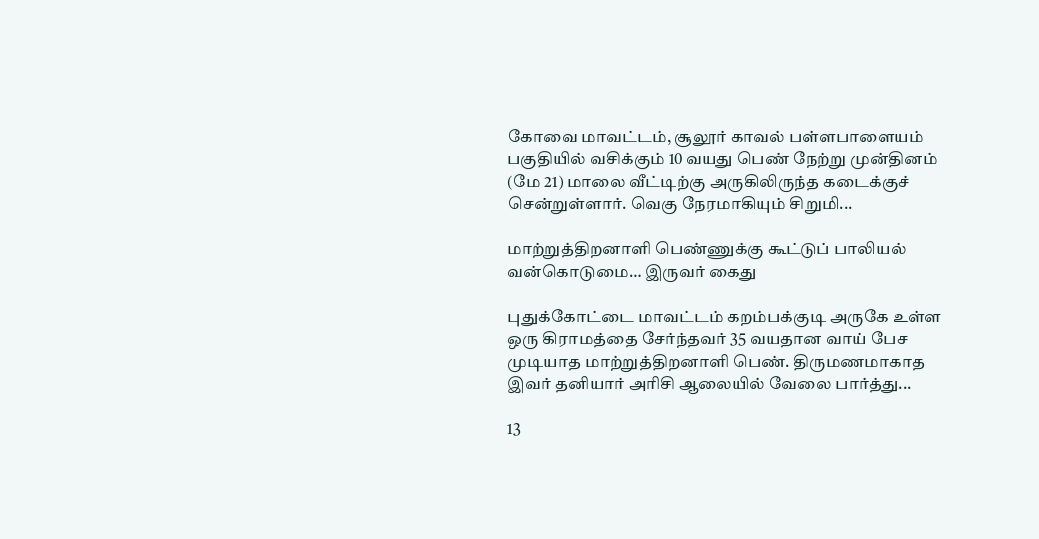கோவை மாவட்டம், சூலூர் காவல் பள்ளபாளையம் பகுதியில் வசிக்கும் 10 வயது பெண் நேற்று முன்தினம் (மே 21) மாலை வீட்டிற்கு அருகிலிருந்த கடைக்குச் சென்றுள்ளார். வெகு நேரமாகியும் சிறுமி...

மாற்றுத்திறனாளி பெண்ணுக்கு கூட்டுப் பாலியல் வன்கொடுமை… இருவர் கைது

புதுக்கோட்டை மாவட்டம் கறம்பக்குடி அருகே உள்ள ஒரு கிராமத்தை சேர்ந்தவர் 35 வயதான வாய் பேச முடியாத மாற்றுத்திறனாளி பெண். திருமணமாகாத இவர் தனியார் அரிசி ஆலையில் வேலை பார்த்து...

13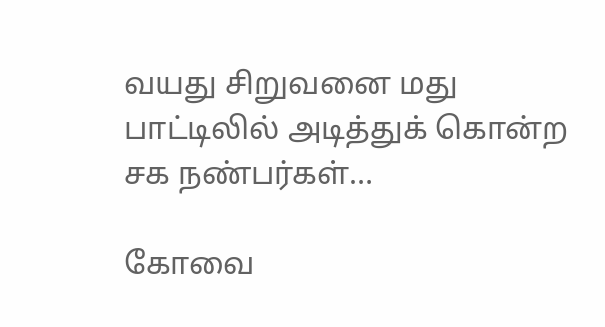வயது சிறுவனை மது பாட்டிலில் அடித்துக் கொன்ற சக நண்பர்கள்…

கோவை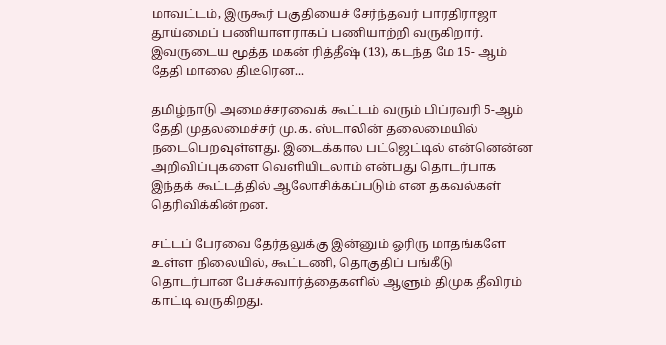மாவட்டம், இருகூர் பகுதியைச் சேர்ந்தவர் பாரதிராஜா தூய்மைப் பணியாளராகப் பணியாற்றி வருகிறார். இவருடைய மூத்த மகன் ரித்தீஷ் (13), கடந்த மே 15- ஆம் தேதி மாலை திடீரென...

தமிழ்நாடு அமைச்சரவைக் கூட்டம் வரும் பிப்ரவரி 5-ஆம் தேதி முதலமைச்சர் மு.க. ஸ்டாலின் தலைமையில் நடைபெறவுள்ளது. இடைக்கால பட்ஜெட்டில் என்னென்ன அறிவிப்புகளை வெளியிடலாம் என்பது தொடர்பாக இந்தக் கூட்டத்தில் ஆலோசிக்கப்படும் என தகவல்கள் தெரிவிக்கின்றன.

சட்டப் பேரவை தேர்தலுக்கு இன்னும் ஓரிரு மாதங்களே உள்ள நிலையில், கூட்டணி, தொகுதிப் பங்கீடு தொடர்பான பேச்சுவார்த்தைகளில் ஆளும் திமுக தீவிரம் காட்டி வருகிறது.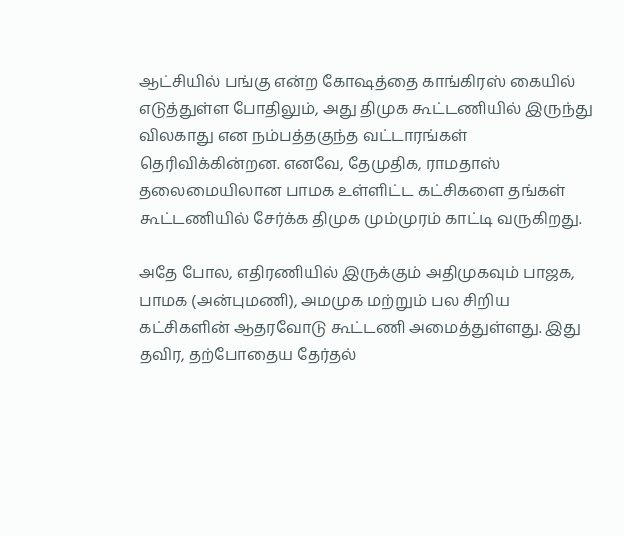ஆட்சியில் பங்கு என்ற கோஷத்தை காங்கிரஸ் கையில் எடுத்துள்ள போதிலும், அது திமுக கூட்டணியில் இருந்து விலகாது என நம்பத்தகுந்த வட்டாரங்கள் தெரிவிக்கின்றன. எனவே, தேமுதிக, ராமதாஸ் தலைமையிலான பாமக உள்ளிட்ட கட்சிகளை தங்கள் கூட்டணியில் சேர்க்க திமுக மும்முரம் காட்டி வருகிறது.

அதே போல, எதிரணியில் இருக்கும் அதிமுகவும் பாஜக, பாமக (அன்புமணி), அமமுக மற்றும் பல சிறிய கட்சிகளின் ஆதரவோடு கூட்டணி அமைத்துள்ளது. இது தவிர, தற்போதைய தேர்தல்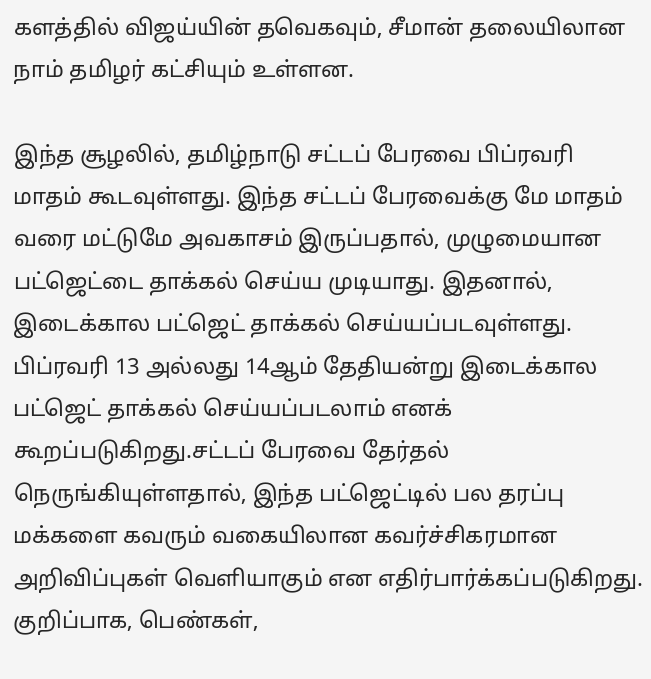களத்தில் விஜய்யின் தவெகவும், சீமான் தலையிலான நாம் தமிழர் கட்சியும் உள்ளன.

இந்த சூழலில், தமிழ்நாடு சட்டப் பேரவை பிப்ரவரி மாதம் கூடவுள்ளது. இந்த சட்டப் பேரவைக்கு மே மாதம் வரை மட்டுமே அவகாசம் இருப்பதால், முழுமையான பட்ஜெட்டை தாக்கல் செய்ய முடியாது. இதனால், இடைக்கால பட்ஜெட் தாக்கல் செய்யப்படவுள்ளது. பிப்ரவரி 13 அல்லது 14ஆம் தேதியன்று இடைக்கால பட்ஜெட் தாக்கல் செய்யப்படலாம் எனக் கூறப்படுகிறது.சட்டப் பேரவை தேர்தல் நெருங்கியுள்ளதால், இந்த பட்ஜெட்டில் பல தரப்பு மக்களை கவரும் வகையிலான கவர்ச்சிகரமான அறிவிப்புகள் வெளியாகும் என எதிர்பார்க்கப்படுகிறது. குறிப்பாக, பெண்கள்,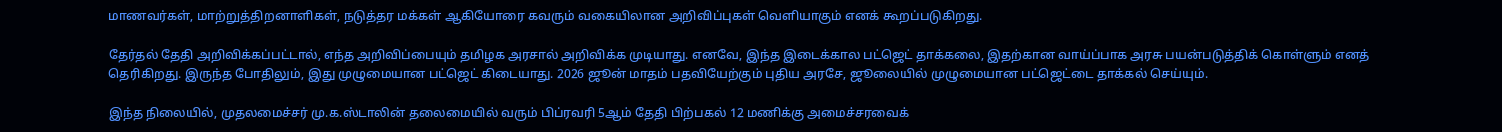மாணவர்கள், மாற்றுத்திறனாளிகள், நடுத்தர மக்கள் ஆகியோரை கவரும் வகையிலான அறிவிப்புகள் வெளியாகும் எனக் கூறப்படுகிறது.

தேர்தல் தேதி அறிவிக்கப்பட்டால், எந்த அறிவிப்பையும் தமிழக அரசால் அறிவிக்க முடியாது. எனவே, இந்த இடைக்கால பட்ஜெட் தாக்கலை, இதற்கான வாய்ப்பாக அரசு பயன்படுத்திக் கொள்ளும் எனத் தெரிகிறது. இருந்த போதிலும், இது முழுமையான பட்ஜெட் கிடையாது. 2026 ஜூன் மாதம் பதவியேற்கும் புதிய அரசே, ஜூலையில் முழுமையான பட்ஜெட்டை தாக்கல் செய்யும்.

இந்த நிலையில், முதலமைச்சர் மு.க.ஸ்டாலின் தலைமையில் வரும் பிப்ரவரி 5ஆம் தேதி பிற்பகல் 12 மணிக்கு அமைச்சரவைக்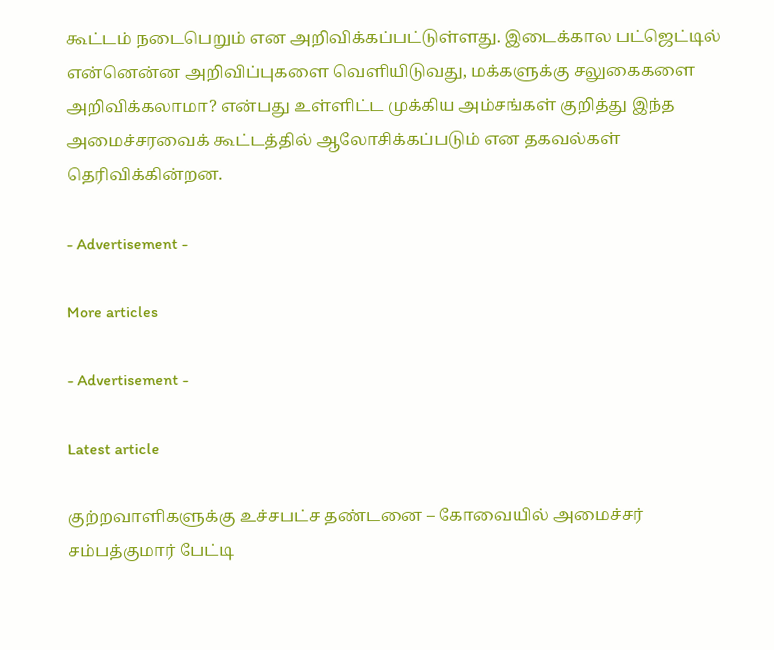கூட்டம் நடைபெறும் என அறிவிக்கப்பட்டுள்ளது. இடைக்கால பட்ஜெட்டில் என்னென்ன அறிவிப்புகளை வெளியிடுவது, மக்களுக்கு சலுகைகளை அறிவிக்கலாமா? என்பது உள்ளிட்ட முக்கிய அம்சங்கள் குறித்து இந்த அமைச்சரவைக் கூட்டத்தில் ஆலோசிக்கப்படும் என தகவல்கள் தெரிவிக்கின்றன.

- Advertisement -

More articles

- Advertisement -

Latest article

குற்றவாளிகளுக்கு உச்சபட்ச தண்டனை – கோவையில் அமைச்சர் சம்பத்குமார் பேட்டி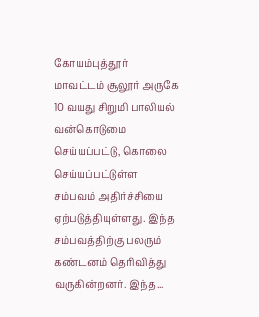கோயம்புத்தூர் மாவட்டம் சூலூர் அருகே 10 வயது சிறுமி பாலியல் வன்கொடுமை செய்யப்பட்டு, கொலை செய்யப்பட்டுள்ள சம்பவம் அதிர்ச்சியை ஏற்படுத்தியுள்ளது. இந்த சம்பவத்திற்கு பலரும் கண்டனம் தெரிவித்து வருகின்றனர். இந்த...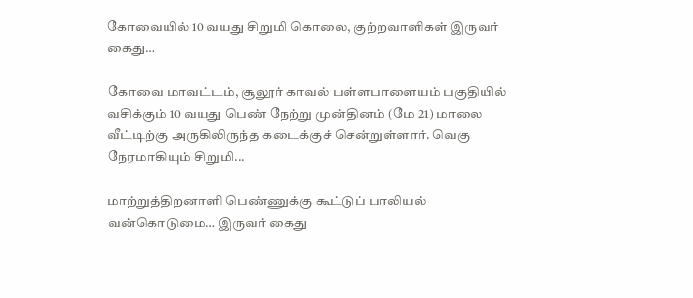கோவையில் 10 வயது சிறுமி கொலை, குற்றவாளிகள் இருவர் கைது…

கோவை மாவட்டம், சூலூர் காவல் பள்ளபாளையம் பகுதியில் வசிக்கும் 10 வயது பெண் நேற்று முன்தினம் (மே 21) மாலை வீட்டிற்கு அருகிலிருந்த கடைக்குச் சென்றுள்ளார். வெகு நேரமாகியும் சிறுமி...

மாற்றுத்திறனாளி பெண்ணுக்கு கூட்டுப் பாலியல் வன்கொடுமை… இருவர் கைது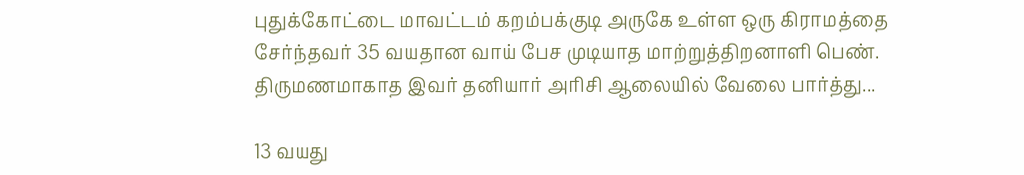புதுக்கோட்டை மாவட்டம் கறம்பக்குடி அருகே உள்ள ஒரு கிராமத்தை சேர்ந்தவர் 35 வயதான வாய் பேச முடியாத மாற்றுத்திறனாளி பெண். திருமணமாகாத இவர் தனியார் அரிசி ஆலையில் வேலை பார்த்து...

13 வயது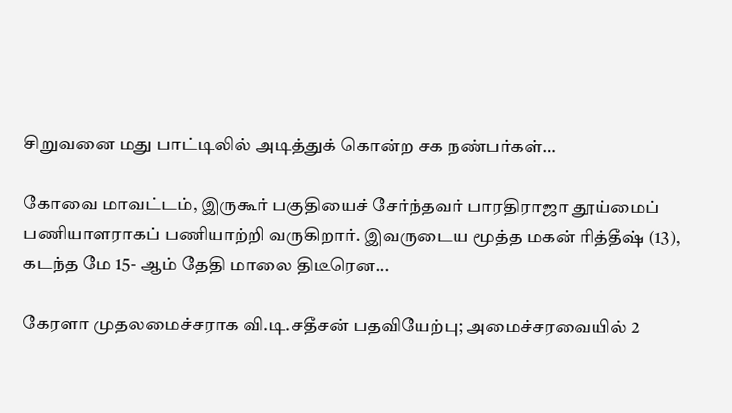சிறுவனை மது பாட்டிலில் அடித்துக் கொன்ற சக நண்பர்கள்…

கோவை மாவட்டம், இருகூர் பகுதியைச் சேர்ந்தவர் பாரதிராஜா தூய்மைப் பணியாளராகப் பணியாற்றி வருகிறார். இவருடைய மூத்த மகன் ரித்தீஷ் (13), கடந்த மே 15- ஆம் தேதி மாலை திடீரென...

கேரளா முதலமைச்சராக வி.டி.சதீசன் பதவியேற்பு; அமைச்சரவையில் 2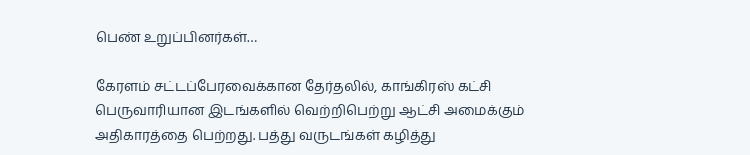பெண் உறுப்பினர்கள்…

கேரளம் சட்டப்பேரவைக்கான தேர்தலில், காங்கிரஸ் கட்சி பெருவாரியான இடங்களில் வெற்றிபெற்று ஆட்சி அமைக்கும் அதிகாரத்தை பெற்றது. பத்து வருடங்கள் கழித்து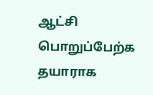ஆட்சி பொறுப்பேற்க தயாராக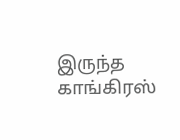இருந்த காங்கிரஸ்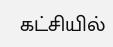கட்சியில்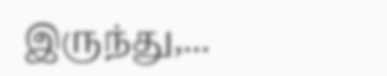இருந்து,...